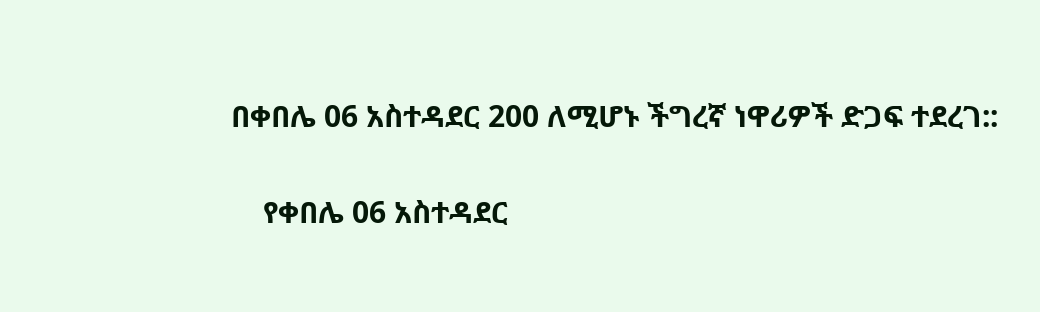በቀበሌ 06 አስተዳደር 200 ለሚሆኑ ችግረኛ ነዋሪዎች ድጋፍ ተደረገ::

    የቀበሌ 06 አስተዳደር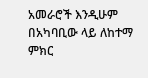አመራሮች እንዲሁም በአካባቢው ላይ ለከተማ ምክር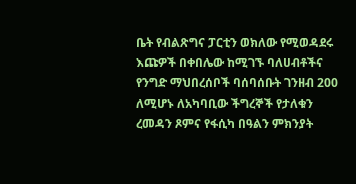ቤት የብልጽግና ፓርቲን ወክለው የሚወዳደሩ እጩዎች በቀበሌው ከሚገኙ ባለሀብቶችና የንግድ ማህበረሰቦች ባሰባሰቡት ገንዘብ 200 ለሚሆኑ ለአካባቢው ችግረኞች የታለቁን ረመዳን ጾምና የፋሲካ በዓልን ምክንያት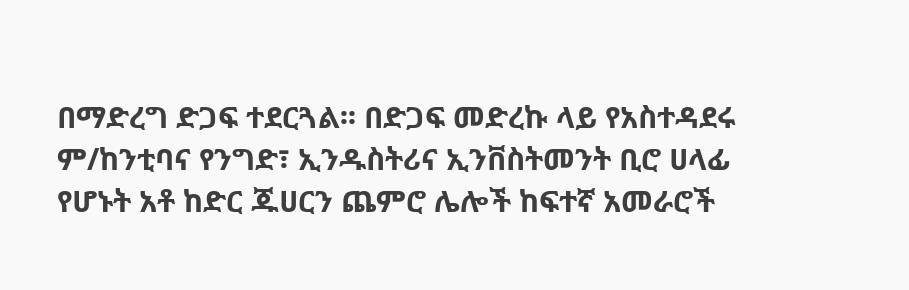በማድረግ ድጋፍ ተደርጓል፡፡ በድጋፍ መድረኩ ላይ የአስተዳደሩ ም/ከንቲባና የንግድ፣ ኢንዱስትሪና ኢንቨስትመንት ቢሮ ሀላፊ የሆኑት አቶ ከድር ጁሀርን ጨምሮ ሌሎች ከፍተኛ አመራሮች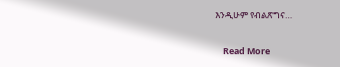እንዲሁም የብልጽግና…

    Read More